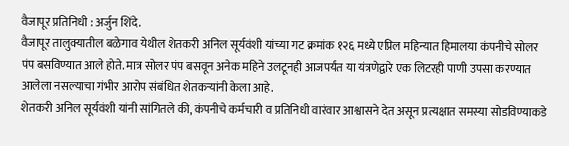वैजापूर प्रतिनिधी : अर्जुन शिंदे.
वैजापूर तालुक्यातील बळेगाव येथील शेतकरी अनिल सूर्यवंशी यांच्या गट क्रमांक १२६ मध्ये एप्रिल महिन्यात हिमालया कंपनीचे सोलर पंप बसविण्यात आले होते. मात्र सोलर पंप बसवून अनेक महिने उलटूनही आजपर्यंत या यंत्रणेद्वारे एक लिटरही पाणी उपसा करण्यात आलेला नसल्याचा गंभीर आरोप संबंधित शेतकऱ्यांनी केला आहे.
शेतकरी अनिल सूर्यवंशी यांनी सांगितले की, कंपनीचे कर्मचारी व प्रतिनिधी वारंवार आश्वासने देत असून प्रत्यक्षात समस्या सोडविण्याकडे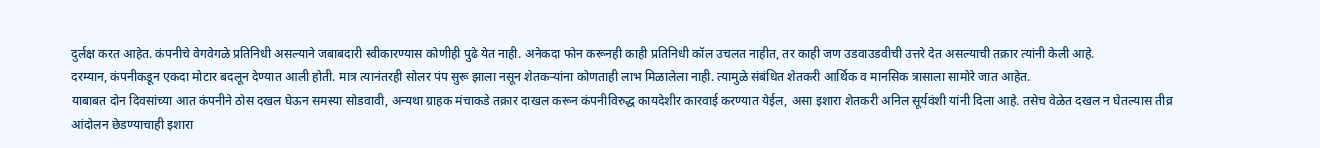दुर्लक्ष करत आहेत. कंपनीचे वेगवेगळे प्रतिनिधी असल्याने जबाबदारी स्वीकारण्यास कोणीही पुढे येत नाही. अनेकदा फोन करूनही काही प्रतिनिधी कॉल उचलत नाहीत, तर काही जण उडवाउडवीची उत्तरे देत असल्याची तक्रार त्यांनी केली आहे.
दरम्यान, कंपनीकडून एकदा मोटार बदलून देण्यात आली होती. मात्र त्यानंतरही सोलर पंप सुरू झाला नसून शेतकऱ्यांना कोणताही लाभ मिळालेला नाही. त्यामुळे संबंधित शेतकरी आर्थिक व मानसिक त्रासाला सामोरे जात आहेत.
याबाबत दोन दिवसांच्या आत कंपनीने ठोस दखल घेऊन समस्या सोडवावी, अन्यथा ग्राहक मंचाकडे तक्रार दाखल करून कंपनीविरुद्ध कायदेशीर कारवाई करण्यात येईल, असा इशारा शेतकरी अनिल सूर्यवंशी यांनी दिला आहे. तसेच वेळेत दखल न घेतल्यास तीव्र आंदोलन छेडण्याचाही इशारा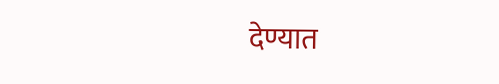देण्यात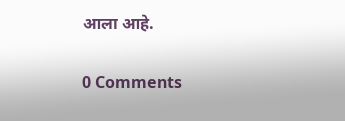आला आहे.

0 Comments